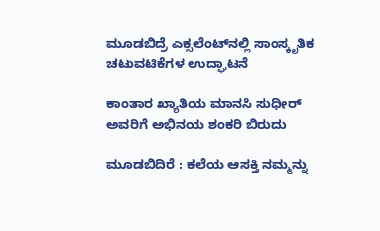ಮೂಡಬಿದ್ರೆ ಎಕ್ಸಲೆಂಟ್‌ನಲ್ಲಿ ಸಾಂಸ್ಕೃತಿಕ ಚಟುವಟಿಕೆಗಳ ಉದ್ಘಾಟನೆ

ಕಾಂತಾರ ಖ್ಯಾತಿಯ ಮಾನಸಿ ಸುಧೀರ್‌ ಅವರಿಗೆ ಅಭಿನಯ ಶಂಕರಿ ಬಿರುದು

ಮೂಡಬಿದಿರೆ : ಕಲೆಯ ಆಸಕ್ತಿ ನಮ್ಮನ್ನು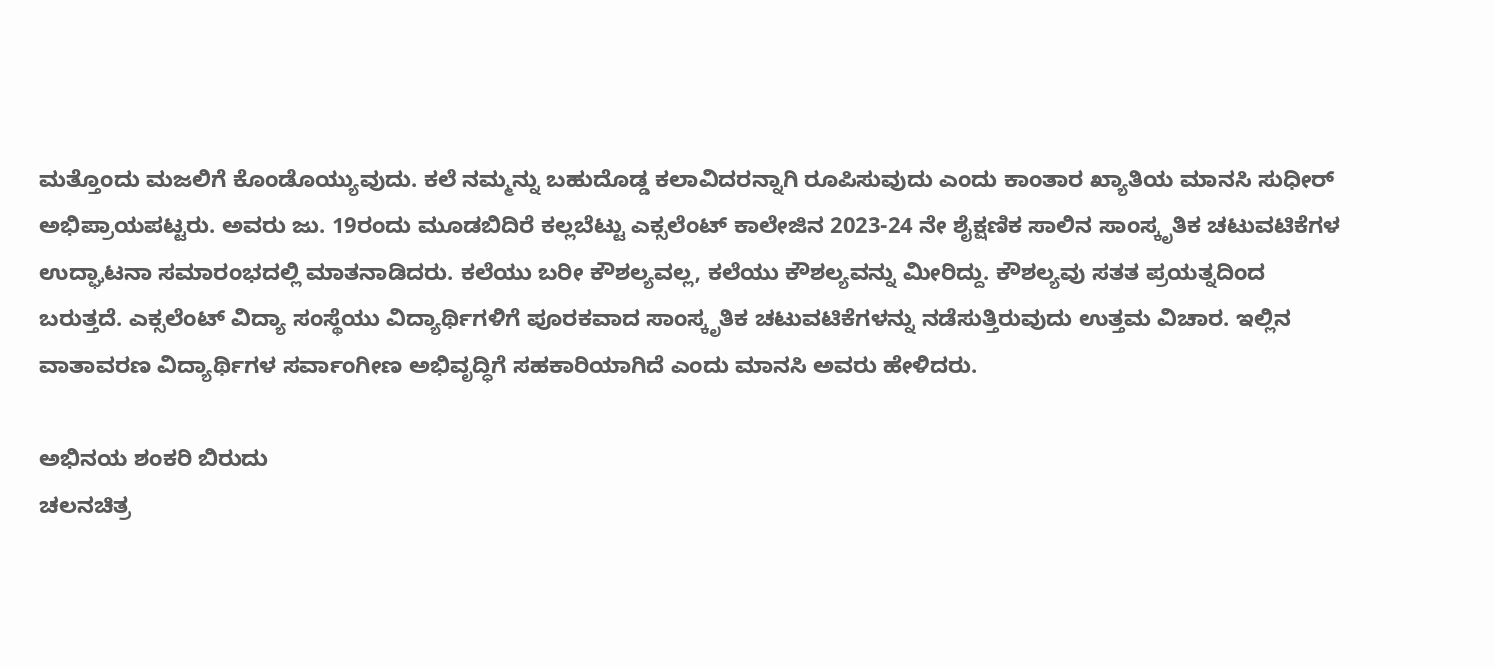ಮತ್ತೊಂದು ಮಜಲಿಗೆ ಕೊಂಡೊಯ್ಯುವುದು. ಕಲೆ ನಮ್ಮನ್ನು ಬಹುದೊಡ್ಡ ಕಲಾವಿದರನ್ನಾಗಿ ರೂಪಿಸುವುದು ಎಂದು ಕಾಂತಾರ ಖ್ಯಾತಿಯ ಮಾನಸಿ ಸುಧೀರ್‌ ಅಭಿಪ್ರಾಯಪಟ್ಟರು. ಅವರು ಜು. 19ರಂದು ಮೂಡಬಿದಿರೆ ಕಲ್ಲಬೆಟ್ಟು ಎಕ್ಸಲೆಂಟ್‌ ಕಾಲೇಜಿನ 2023-24 ನೇ ಶೈಕ್ಷಣಿಕ ಸಾಲಿನ ಸಾಂಸ್ಕೃತಿಕ ಚಟುವಟಿಕೆಗಳ ಉದ್ಘಾಟನಾ ಸಮಾರಂಭದಲ್ಲಿ ಮಾತನಾಡಿದರು. ಕಲೆಯು ಬರೀ ಕೌಶಲ್ಯವಲ್ಲ, ಕಲೆಯು ಕೌಶಲ್ಯವನ್ನು ಮೀರಿದ್ದು. ಕೌಶಲ್ಯವು ಸತತ ಪ್ರಯತ್ನದಿಂದ ಬರುತ್ತದೆ. ಎಕ್ಸಲೆಂಟ್‌ ವಿದ್ಯಾ ಸಂಸ್ಥೆಯು ವಿದ್ಯಾರ್ಥಿಗಳಿಗೆ ಪೂರಕವಾದ ಸಾಂಸ್ಕೃತಿಕ ಚಟುವಟಿಕೆಗಳನ್ನು ನಡೆಸುತ್ತಿರುವುದು ಉತ್ತಮ ವಿಚಾರ. ಇಲ್ಲಿನ ವಾತಾವರಣ ವಿದ್ಯಾರ್ಥಿಗಳ ಸರ್ವಾಂಗೀಣ ಅಭಿವೃದ್ಧಿಗೆ ಸಹಕಾರಿಯಾಗಿದೆ ಎಂದು ಮಾನಸಿ ಅವರು ಹೇಳಿದರು.

ಅಭಿನಯ ಶಂಕರಿ ಬಿರುದು
ಚಲನಚಿತ್ರ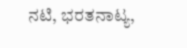ನಟಿ, ಭರತನಾಟ್ಯ,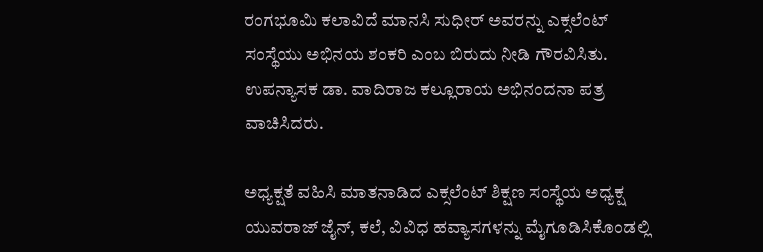ರಂಗಭೂಮಿ ಕಲಾವಿದೆ ಮಾನಸಿ ಸುಧೀರ್‌ ಅವರನ್ನು ಎಕ್ಸಲೆಂಟ್‌ ಸಂಸ್ಥೆಯು ಅಭಿನಯ ಶಂಕರಿ ಎಂಬ ಬಿರುದು ನೀಡಿ ಗೌರವಿಸಿತು. ಉಪನ್ಯಾಸಕ ಡಾ. ವಾದಿರಾಜ ಕಲ್ಲೂರಾಯ ಅಭಿನಂದನಾ ಪತ್ರ ವಾಚಿಸಿದರು.

ಅಧ್ಯಕ್ಷತೆ ವಹಿಸಿ ಮಾತನಾಡಿದ ಎಕ್ಸಲೆಂಟ್‌ ಶಿಕ್ಷಣ ಸಂಸ್ಥೆಯ ಅಧ್ಯಕ್ಷ ಯುವರಾಜ್‌ ಜೈನ್‌, ಕಲೆ, ವಿವಿಧ ಹವ್ಯಾಸಗಳನ್ನು ಮೈಗೂಡಿಸಿಕೊಂಡಲ್ಲಿ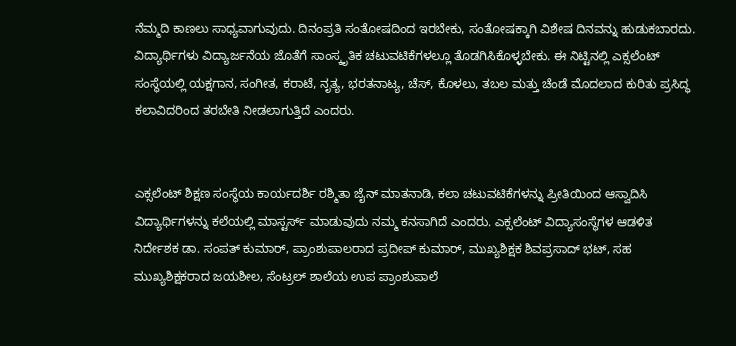ನೆಮ್ಮದಿ ಕಾಣಲು ಸಾಧ್ಯವಾಗುವುದು. ದಿನಂಪ್ರತಿ ಸಂತೋಷದಿಂದ ಇರಬೇಕು, ಸಂತೋಷಕ್ಕಾಗಿ ವಿಶೇಷ ದಿನವನ್ನು ಹುಡುಕಬಾರದು. ವಿದ್ಯಾರ್ಥಿಗಳು ವಿದ್ಯಾರ್ಜನೆಯ ಜೊತೆಗೆ ಸಾಂಸ್ಕೃತಿಕ ಚಟುವಟಿಕೆಗಳಲ್ಲೂ ತೊಡಗಿಸಿಕೊಳ್ಳಬೇಕು. ಈ ನಿಟ್ಟಿನಲ್ಲಿ ಎಕ್ಸಲೆಂಟ್‌ ಸಂಸ್ಥೆಯಲ್ಲಿ ಯಕ್ಷಗಾನ, ಸಂಗೀತ, ಕರಾಟೆ, ನೃತ್ಯ, ಭರತನಾಟ್ಯ, ಚೆಸ್‌, ಕೊಳಲು, ತಬಲ ಮತ್ತು ಚೆಂಡೆ ಮೊದಲಾದ ಕುರಿತು ಪ್ರಸಿದ್ಧ ಕಲಾವಿದರಿಂದ ತರಬೇತಿ ನೀಡಲಾಗುತ್ತಿದೆ ಎಂದರು.


ಎಕ್ಸಲೆಂಟ್‌ ಶಿಕ್ಷಣ ಸಂಸ್ಥೆಯ ಕಾರ್ಯದರ್ಶಿ ರಶ್ಮಿತಾ ಜೈನ್‌ ಮಾತನಾಡಿ, ಕಲಾ ಚಟುವಟಿಕೆಗಳನ್ನು ಪ್ರೀತಿಯಿಂದ ಆಸ್ವಾದಿಸಿ ವಿದ್ಯಾರ್ಥಿಗಳನ್ನು ಕಲೆಯಲ್ಲಿ ಮಾಸ್ಟರ್ಸ್ ಮಾಡುವುದು ನಮ್ಮ ಕನಸಾಗಿದೆ ಎಂದರು. ಎಕ್ಸಲೆಂಟ್ ವಿದ್ಯಾಸಂಸ್ಥೆಗಳ ಆಡಳಿತ ನಿರ್ದೇಶಕ ಡಾ. ಸಂಪತ್ ಕುಮಾರ್, ಪ್ರಾಂಶುಪಾಲರಾದ ಪ್ರದೀಪ್ ಕುಮಾರ್, ಮುಖ್ಯಶಿಕ್ಷಕ ಶಿವಪ್ರಸಾದ್ ಭಟ್, ಸಹ ಮುಖ್ಯಶಿಕ್ಷಕರಾದ ಜಯಶೀಲ, ಸೆಂಟ್ರಲ್ ಶಾಲೆಯ ಉಪ ಪ್ರಾಂಶುಪಾಲೆ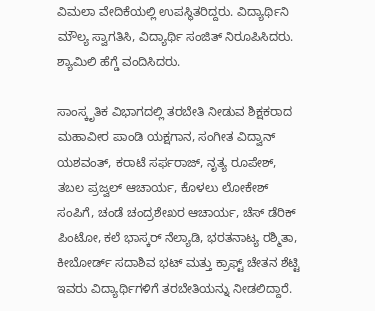ವಿಮಲಾ ವೇದಿಕೆಯಲ್ಲಿ ಉಪಸ್ಥಿತರಿದ್ದರು. ವಿದ್ಯಾರ್ಥಿನಿ ಮೌಲ್ಯ ಸ್ವಾಗತಿಸಿ, ವಿದ್ಯಾರ್ಥಿ ಸಂಜಿತ್ ನಿರೂಪಿಸಿದರು. ಶ್ಯಾಮಿಲಿ ಹೆಗ್ಡೆ ವಂದಿಸಿದರು.

ಸಾಂಸ್ಕೃತಿಕ ವಿಭಾಗದಲ್ಲಿ ತರಬೇತಿ ನೀಡುವ ಶಿಕ್ಷಕರಾದ ಮಹಾವೀರ ಪಾಂಡಿ ಯಕ್ಷಗಾನ, ಸಂಗೀತ ವಿದ್ವಾನ್‌ ಯಶವಂತ್‌, ಕರಾಟೆ ಸರ್ಫರಾಜ್‌, ನೃತ್ಯ ರೂಪೇಶ್‌, ತಬಲ ಪ್ರಜ್ವಲ್‌ ಆಚಾರ್ಯ, ಕೊಳಲು ಲೋಕೇಶ್‌ ಸಂಪಿಗೆ, ಚಂಡೆ ಚಂದ್ರಶೇಖರ ಆಚಾರ್ಯ, ಚೆಸ್ ಡೆರಿಕ್‌ ಪಿಂಟೋ, ಕಲೆ ಭಾಸ್ಕರ್‌ ನೆಲ್ಯಾಡಿ, ಭರತನಾಟ್ಯ ರಶ್ಮಿತಾ, ಕೀಬೋರ್ಡ್‌ ಸದಾಶಿವ ಭಟ್‌ ಮತ್ತು ಕ್ರಾಫ್ಟ್‌ ಚೇತನ ಶೆಟ್ಟಿ ಇವರು ವಿದ್ಯಾರ್ಥಿಗಳಿಗೆ ತರಬೇತಿಯನ್ನು ನೀಡಲಿದ್ದಾರೆ.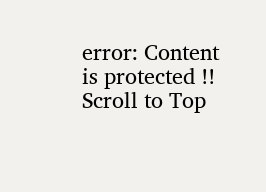error: Content is protected !!
Scroll to Top